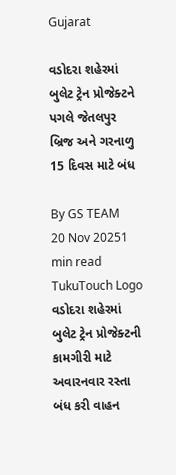Gujarat

વડોદરા શહેરમાં બુલેટ ટ્રેન પ્રોજેક્ટને પગલે જેતલપુર બ્રિજ અને ગરનાળુ 15 દિવસ માટે બંધ

By GS TEAM
20 Nov 20251 min read
TukuTouch Logo
વડોદરા શહેરમાં બુલેટ ટ્રેન પ્રોજેક્ટની કામગીરી માટે અવારનવાર રસ્તા બંધ કરી વાહન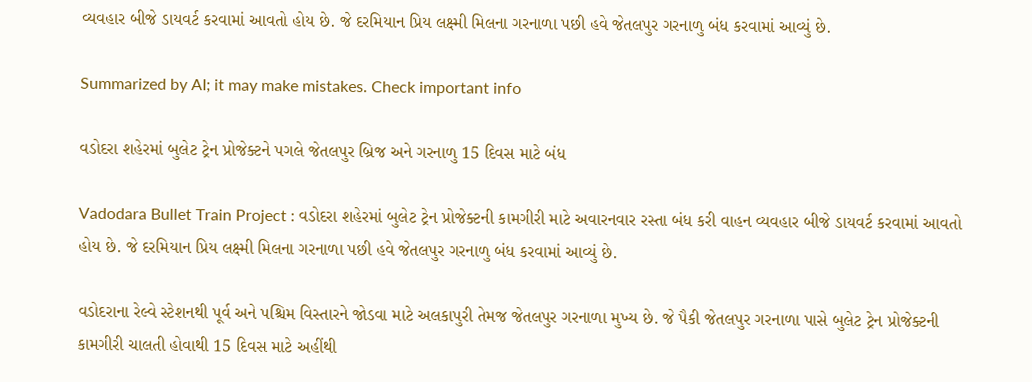વ્યવહાર બીજે ડાયવર્ટ કરવામાં આવતો હોય છે. જે દરમિયાન પ્રિય લક્ષ્મી મિલના ગરનાળા પછી હવે જેતલપુર ગરનાળુ બંધ કરવામાં આવ્યું છે.

Summarized by AI; it may make mistakes. Check important info

વડોદરા શહેરમાં બુલેટ ટ્રેન પ્રોજેક્ટને પગલે જેતલપુર બ્રિજ અને ગરનાળુ 15 દિવસ માટે બંધ

Vadodara Bullet Train Project : વડોદરા શહેરમાં બુલેટ ટ્રેન પ્રોજેક્ટની કામગીરી માટે અવારનવાર રસ્તા બંધ કરી વાહન વ્યવહાર બીજે ડાયવર્ટ કરવામાં આવતો હોય છે. જે દરમિયાન પ્રિય લક્ષ્મી મિલના ગરનાળા પછી હવે જેતલપુર ગરનાળુ બંધ કરવામાં આવ્યું છે.

વડોદરાના રેલ્વે સ્ટેશનથી પૂર્વ અને પશ્ચિમ વિસ્તારને જોડવા માટે અલકાપુરી તેમજ જેતલપુર ગરનાળા મુખ્ય છે. જે પૈકી જેતલપુર ગરનાળા પાસે બુલેટ ટ્રેન પ્રોજેક્ટની કામગીરી ચાલતી હોવાથી 15 દિવસ માટે અહીંથી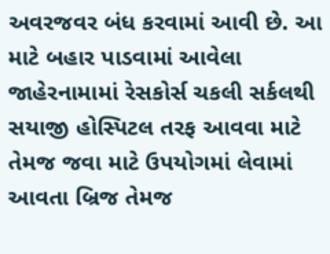અવરજવર બંધ કરવામાં આવી છે. આ માટે બહાર પાડવામાં આવેલા જાહેરનામામાં રેસકોર્સ ચકલી સર્કલથી સયાજી હોસ્પિટલ તરફ આવવા માટે તેમજ જવા માટે ઉપયોગમાં લેવામાં આવતા બ્રિજ તેમજ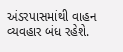અંડરપાસમાંથી વાહન વ્યવહાર બંધ રહેશે.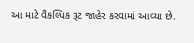આ માટે વૈકલ્પિક રૂટ જાહેર કરવામાં આવ્યા છે.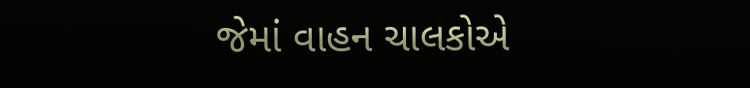જેમાં વાહન ચાલકોએ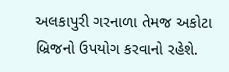અલકાપુરી ગરનાળા તેમજ અકોટા બ્રિજનો ઉપયોગ કરવાનો રહેશે.